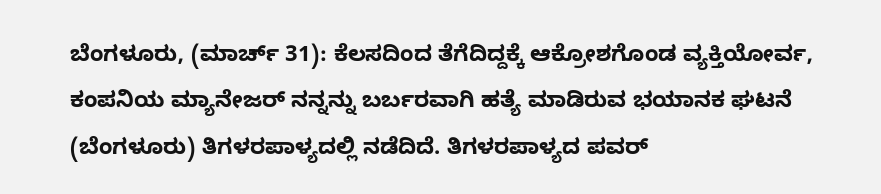ಬೆಂಗಳೂರು, (ಮಾರ್ಚ್ 31): ಕೆಲಸದಿಂದ ತೆಗೆದಿದ್ದಕ್ಕೆ ಆಕ್ರೋಶಗೊಂಡ ವ್ಯಕ್ತಿಯೋರ್ವ, ಕಂಪನಿಯ ಮ್ಯಾನೇಜರ್ ನನ್ನನ್ನು ಬರ್ಬರವಾಗಿ ಹತ್ಯೆ ಮಾಡಿರುವ ಭಯಾನಕ ಘಟನೆ (ಬೆಂಗಳೂರು) ತಿಗಳರಪಾಳ್ಯದಲ್ಲಿ ನಡೆದಿದೆ. ತಿಗಳರಪಾಳ್ಯದ ಪವರ್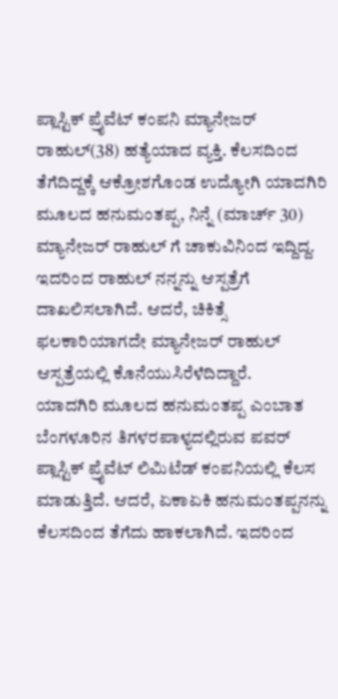ಪ್ಲಾಸ್ಟಿಕ್ ಪ್ರೈವೆಟ್ ಕಂಪನಿ ಮ್ಯಾನೇಜರ್ ರಾಹುಲ್(38) ಹತ್ಯೆಯಾದ ವ್ಯಕ್ತಿ. ಕೆಲಸದಿಂದ ತೆಗೆದಿದ್ದಕ್ಕೆ ಆಕ್ರೋಶಗೊಂಡ ಉದ್ಯೋಗಿ ಯಾದಗಿರಿ ಮೂಲದ ಹನುಮಂತಪ್ಪ, ನಿನ್ನೆ (ಮಾರ್ಚ್ 30) ಮ್ಯಾನೇಜರ್ ರಾಹುಲ್ ಗೆ ಚಾಕುವಿನಿಂದ ಇದ್ದಿದ್ದ. ಇದರಿಂದ ರಾಹುಲ್ ನನ್ನನ್ನು ಆಸ್ಪತ್ರೆಗೆ ದಾಖಲಿಸಲಾಗಿದೆ. ಆದರೆ, ಚಿಕಿತ್ಸೆ ಫಲಕಾರಿಯಾಗದೇ ಮ್ಯಾನೇಜರ್ ರಾಹುಲ್ ಆಸ್ಪತ್ರೆಯಲ್ಲಿ ಕೊನೆಯುಸಿರೆಳೆದಿದ್ದಾರೆ.
ಯಾದಗಿರಿ ಮೂಲದ ಹನುಮಂತಪ್ಪ ಎಂಬಾತ ಬೆಂಗಳೂರಿನ ತಿಗಳರಪಾಳ್ಯದಲ್ಲಿರುವ ಪವರ್ ಪ್ಲಾಸ್ಟಿಕ್ ಪ್ರೈವೆಟ್ ಲಿಮಿಟೆಡ್ ಕಂಪನಿಯಲ್ಲಿ ಕೆಲಸ ಮಾಡುತ್ತಿದೆ. ಆದರೆ, ಏಕಾಏಕಿ ಹನುಮಂತಪ್ಪನನ್ನು ಕೆಲಸದಿಂದ ತೆಗೆದು ಹಾಕಲಾಗಿದೆ. ಇದರಿಂದ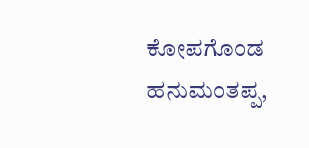ಕೋಪಗೊಂಡ ಹನುಮಂತಪ್ಪ,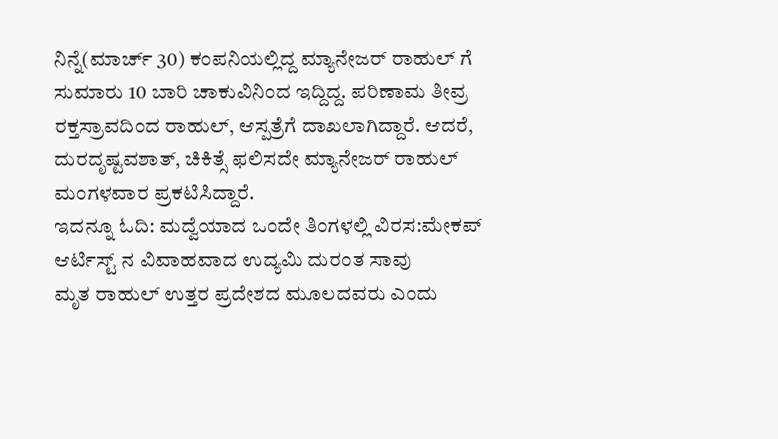ನಿನ್ನೆ(ಮಾರ್ಚ್ 30) ಕಂಪನಿಯಲ್ಲಿದ್ದ ಮ್ಯಾನೇಜರ್ ರಾಹುಲ್ ಗೆ ಸುಮಾರು 10 ಬಾರಿ ಚಾಕುವಿನಿಂದ ಇದ್ದಿದ್ದ. ಪರಿಣಾಮ ತೀವ್ರ ರಕ್ತಸ್ರಾವದಿಂದ ರಾಹುಲ್, ಆಸ್ಪತ್ರೆಗೆ ದಾಖಲಾಗಿದ್ದಾರೆ. ಆದರೆ, ದುರದೃಷ್ಟವಶಾತ್, ಚಿಕಿತ್ಸೆ ಫಲಿಸದೇ ಮ್ಯಾನೇಜರ್ ರಾಹುಲ್ ಮಂಗಳವಾರ ಪ್ರಕಟಿಸಿದ್ದಾರೆ.
ಇದನ್ನೂ ಓದಿ: ಮದ್ವೆಯಾದ ಒಂದೇ ತಿಂಗಳಲ್ಲಿ ವಿರಸ:ಮೇಕಪ್ ಆರ್ಟಿಸ್ಟ್ ನ ವಿವಾಹವಾದ ಉದ್ಯಮಿ ದುರಂತ ಸಾವು
ಮೃತ ರಾಹುಲ್ ಉತ್ತರ ಪ್ರದೇಶದ ಮೂಲದವರು ಎಂದು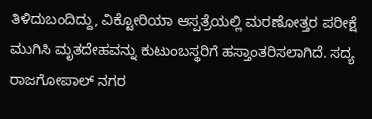ತಿಳಿದುಬಂದಿದ್ದು, ವಿಕ್ಟೋರಿಯಾ ಆಸ್ಪತ್ರೆಯಲ್ಲಿ ಮರಣೋತ್ತರ ಪರೀಕ್ಷೆ ಮುಗಿಸಿ ಮೃತದೇಹವನ್ನು ಕುಟುಂಬಸ್ಥರಿಗೆ ಹಸ್ತಾಂತರಿಸಲಾಗಿದೆ. ಸದ್ಯ ರಾಜಗೋಪಾಲ್ ನಗರ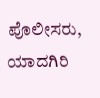ಪೊಲೀಸರು, ಯಾದಗಿರಿ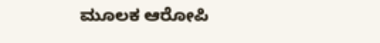ಮೂಲಕ ಆರೋಪಿ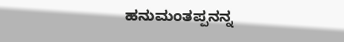ಹನುಮಂತಪ್ಪನನ್ನ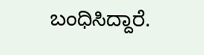ಬಂಧಿಸಿದ್ದಾರೆ.